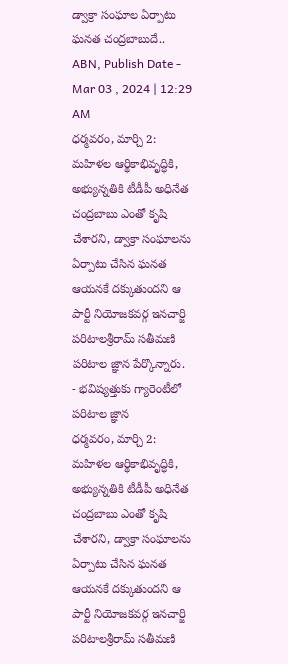డ్వాక్రా సంఘాల ఏర్పాటు ఘనత చంద్రబాబుదే..
ABN, Publish Date - Mar 03 , 2024 | 12:29 AM
ధర్మవరం, మార్చి 2: మహిళల ఆర్థికాభివృద్ధికి, అభ్యున్నతికి టీడీపీ అధినేత చంద్రబాబు ఎంతో కృషి చేశారని, డ్వాక్రా సంఘాలను ఏర్పాటు చేసిన ఘనత ఆయనకే దక్కుతుందని ఆ పార్టీ నియోజకవర్గ ఇనచార్జి పరిటాలశ్రీరామ్ సతీమణి పరిటాల జ్ఞాన పేర్కొన్నారు.
- భవిష్యత్తుకు గ్యారెంటీలో పరిటాల జ్ఞాన
ధర్మవరం, మార్చి 2: మహిళల ఆర్థికాభివృద్ధికి, అభ్యున్నతికి టీడీపీ అధినేత చంద్రబాబు ఎంతో కృషి చేశారని, డ్వాక్రా సంఘాలను ఏర్పాటు చేసిన ఘనత ఆయనకే దక్కుతుందని ఆ పార్టీ నియోజకవర్గ ఇనచార్జి పరిటాలశ్రీరామ్ సతీమణి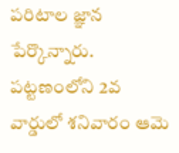పరిటాల జ్ఞాన పేర్కొన్నారు. పట్టణంలోని 2వ వార్డులో శనివారం ఆమె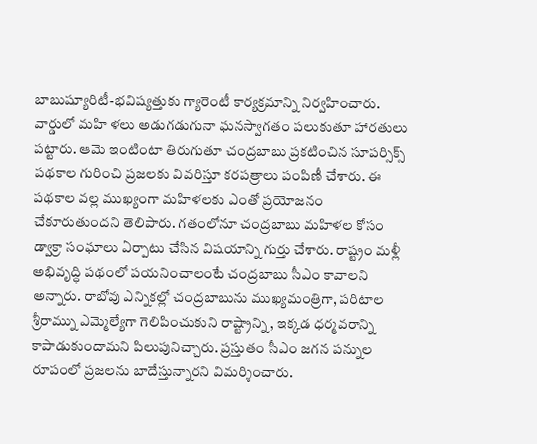బాబుష్యూరిటీ-భవిష్యత్తుకు గ్యారెంటీ కార్యక్రమాన్ని నిర్వహించారు. వార్డులో మహి ళలు అడుగడుగునా ఘనస్వాగతం పలుకుతూ హారతులు పట్టారు. ఆమె ఇంటింటా తిరుగుతూ చంద్రబాబు ప్రకటించిన సూపర్సిక్స్ పథకాల గురించి ప్రజలకు వివరిస్తూ కరపత్రాలు పంపిణీ చేశారు. ఈ పథకాల వల్ల ముఖ్యంగా మహిళలకు ఎంతో ప్రయోజనం చేకూరుతుందని తెలిపారు. గతంలోనూ చంద్రబాబు మహిళల కోసం డ్వాక్రా సంఘాలు ఏర్పాటు చేసిన విషయాన్ని గుర్తు చేశారు. రాష్ట్రం మళ్లీ అభివృద్ధి పథంలో పయనించాలంటే చంద్రబాబు సీఎం కావాలని అన్నారు. రాబోవు ఎన్నికల్లో చంద్రబాబును ముఖ్యమంత్రిగా, పరిటాల శ్రీరామ్ను ఎమ్మెల్యేగా గెలిపించుకుని రాష్ట్రాన్ని, ఇక్కడ ధర్మవరాన్ని కాపాడుకుందామని పిలుపునిచ్చారు. ప్రస్తుతం సీఎం జగన పన్నుల రూపంలో ప్రజలను బాదేస్తున్నారని విమర్శించారు.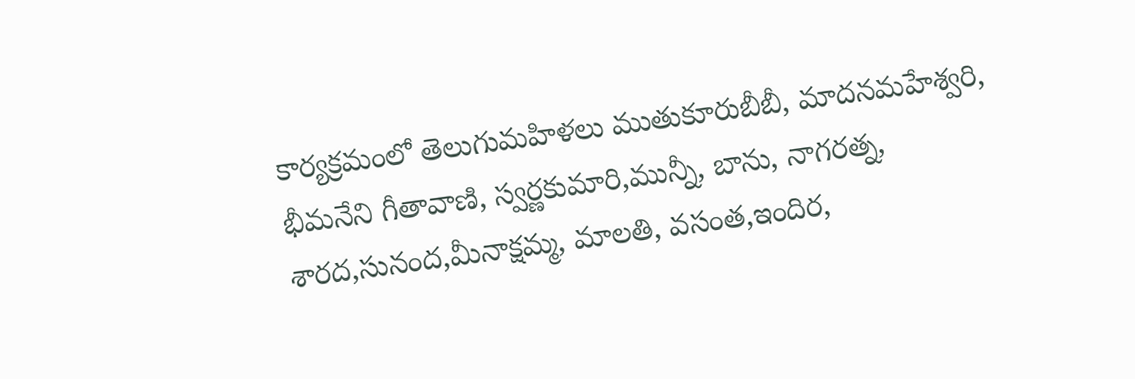కార్యక్రమంలో తెలుగుమహిళలు ముతుకూరుబీబీ, మాదనమహేశ్వరి,
భీమనేని గీతావాణి, స్వర్ణకుమారి,మున్నీ, బాను, నాగరత్న, శారద,సునంద,మీనాక్షమ్మ, మాలతి, వసంత,ఇందిర,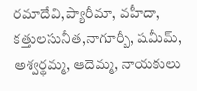రమాదేవి,ప్యారీమా, వహీదా, కత్తులసునీత,నాగూర్బీ, షమీమ్, అశ్వర్థమ్మ, ఆదెమ్మ, నాయకులు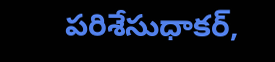పరిశేసుధాకర్,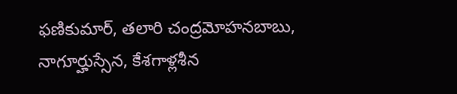ఫణికుమార్, తలారి చంద్రమోహనబాబు, నాగూర్హుస్సేన, కేశగాళ్లశీన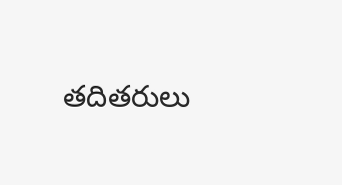తదితరులు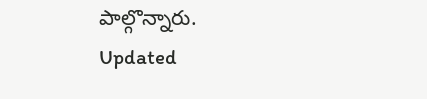పాల్గొన్నారు.
Updated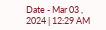Date - Mar 03 , 2024 | 12:29 AM